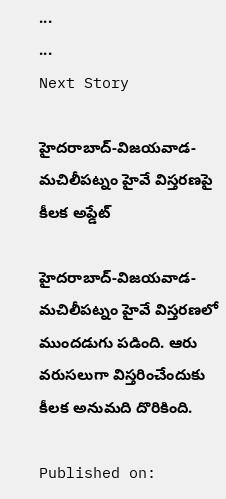...
...
Next Story

హైదరాబాద్‌-విజయవాడ-మచిలీపట్నం హైవే విస్తరణపై కీలక అప్డేట్

హైదరాబాద్‌-విజయవాడ-మచిలీపట్నం హైవే విస్తరణలో ముందడుగు పడింది. ఆరు వరుసలుగా విస్తరించేందుకు కీలక అనుమది దొరికింది.

Published on: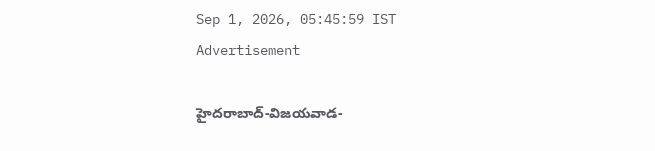Sep 1, 2026, 05:45:59 IST
Advertisement

హైదరాబాద్‌-విజయవాడ-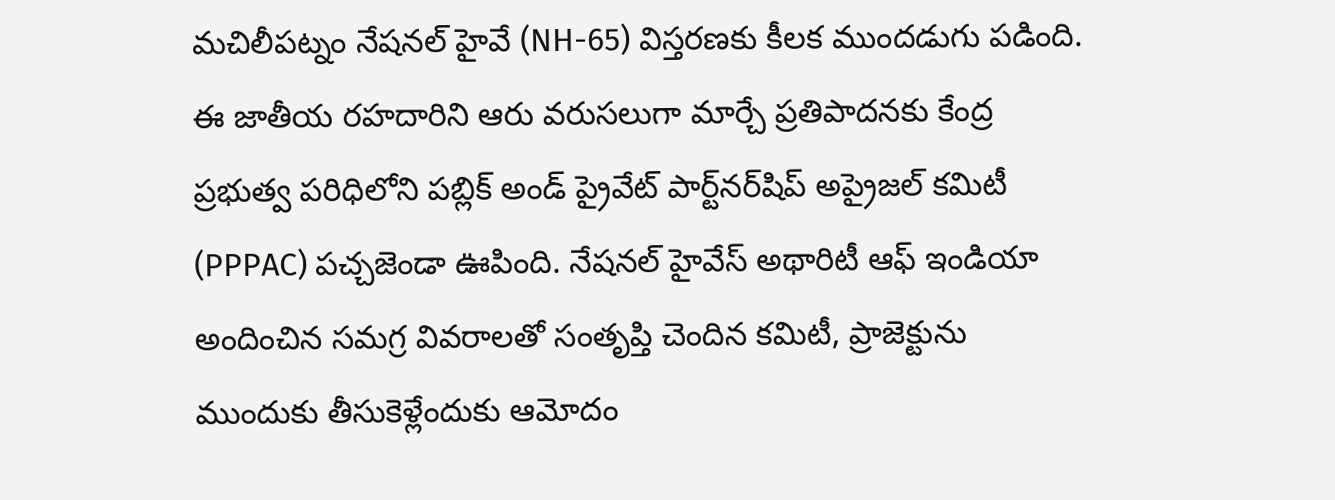మచిలీపట్నం నేషనల్ హైవే (NH-65) విస్తరణకు కీలక ముందడుగు పడింది. ఈ జాతీయ రహదారిని ఆరు వరుసలుగా మార్చే ప్రతిపాదనకు కేంద్ర ప్రభుత్వ పరిధిలోని పబ్లిక్ అండ్ ప్రైవేట్ పార్ట్‌నర్‌షిప్ అప్రైజల్ కమిటీ (PPPAC) పచ్చజెండా ఊపింది. నేషనల్ హైవేస్ అథారిటీ ఆఫ్ ఇండియా అందించిన సమగ్ర వివరాలతో సంతృప్తి చెందిన కమిటీ, ప్రాజెక్టును ముందుకు తీసుకెళ్లేందుకు ఆమోదం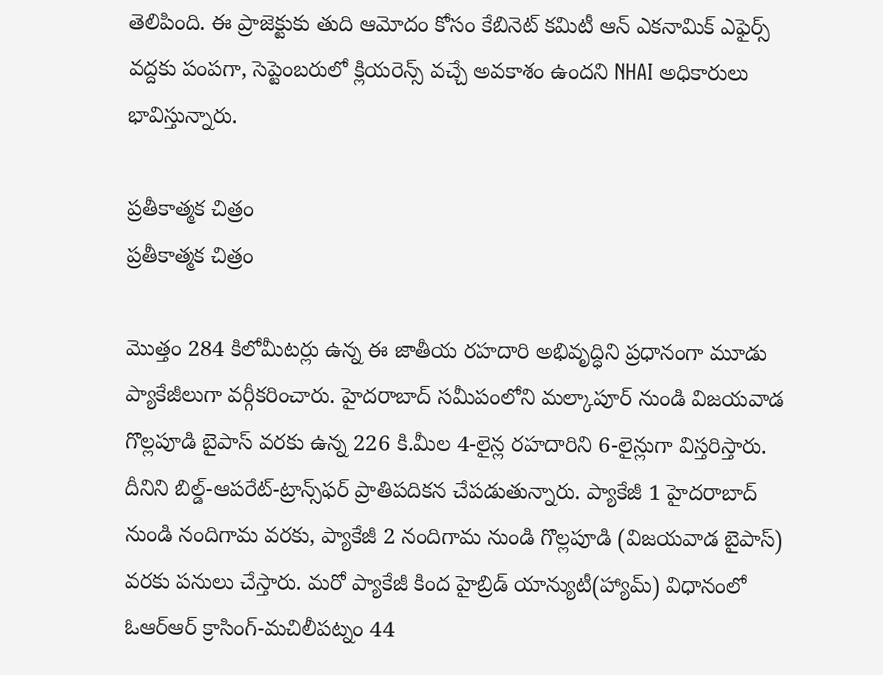తెలిపింది. ఈ ప్రాజెక్టుకు తుది ఆమోదం కోసం కేబినెట్ కమిటీ ఆన్ ఎకనామిక్ ఎఫైర్స్ వద్దకు పంపగా, సెప్టెంబరులో క్లియరెన్స్ వచ్చే అవకాశం ఉందని NHAI అధికారులు భావిస్తున్నారు.

ప్రతీకాత్మక చిత్రం
ప్రతీకాత్మక చిత్రం

మొత్తం 284 కిలోమీటర్లు ఉన్న ఈ జాతీయ రహదారి అభివృద్ధిని ప్రధానంగా మూడు ప్యాకేజీలుగా వర్గీకరించారు. హైదరాబాద్ సమీపంలోని మల్కాపూర్ నుండి విజయవాడ గొల్లపూడి బైపాస్ వరకు ఉన్న 226 కి.మీల 4-లైన్ల రహదారిని 6-లైన్లుగా విస్తరిస్తారు. దీనిని బిల్డ్-ఆపరేట్-ట్రాన్స్‌ఫర్ ప్రాతిపదికన చేపడుతున్నారు. ప్యాకేజీ 1 హైదరాబాద్ నుండి నందిగామ వరకు, ప్యాకేజీ 2 నందిగామ నుండి గొల్లపూడి (విజయవాడ బైపాస్) వరకు పనులు చేస్తారు. మరో ప్యాకేజీ కింద హైబ్రిడ్‌ యాన్యుటీ(హ్యామ్‌) విధానంలో ఓఆర్ఆర్ క్రాసింగ్-మచిలీపట్నం 44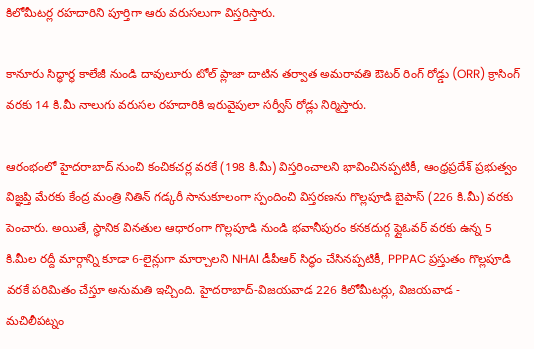కిలోమీటర్ల రహదారిని పూర్తిగా ఆరు వరుసలుగా విస్తరిస్తారు.

కానూరు సిద్ధార్థ కాలేజీ నుండి దావులూరు టోల్ ప్లాజా దాటిన తర్వాత అమరావతి ఔటర్ రింగ్ రోడ్డు (ORR) క్రాసింగ్ వరకు 14 కి.మీ నాలుగు వరుసల రహదారికి ఇరువైపులా సర్వీస్ రోడ్లు నిర్మిస్తారు.

ఆరంభంలో హైదరాబాద్‌ నుంచి కంచికచర్ల వరకే (198 కి.మీ) విస్తరించాలని భావించినప్పటికీ, ఆంధ్రప్రదేశ్ ప్రభుత్వం విజ్ఞప్తి మేరకు కేంద్ర మంత్రి నితిన్ గడ్కరీ సానుకూలంగా స్పందించి విస్తరణను గొల్లపూడి బైపాస్ (226 కి.మీ) వరకు పెంచారు. అయితే, స్థానిక వినతుల ఆధారంగా గొల్లపూడి నుండి భవానీపురం కనకదుర్గ ఫ్లైఓవర్ వరకు ఉన్న 5 కి.మీల రద్దీ మార్గాన్ని కూడా 6-లైన్లుగా మార్చాలని NHAI డీపీఆర్‌ సిద్ధం చేసినప్పటికీ, PPPAC ప్రస్తుతం గొల్లపూడి వరకే పరిమితం చేస్తూ అనుమతి ఇచ్చింది. హైదరాబాద్-విజయవాడ 226 కిలోమీటర్లు, విజయవాడ - మచిలీపట్నం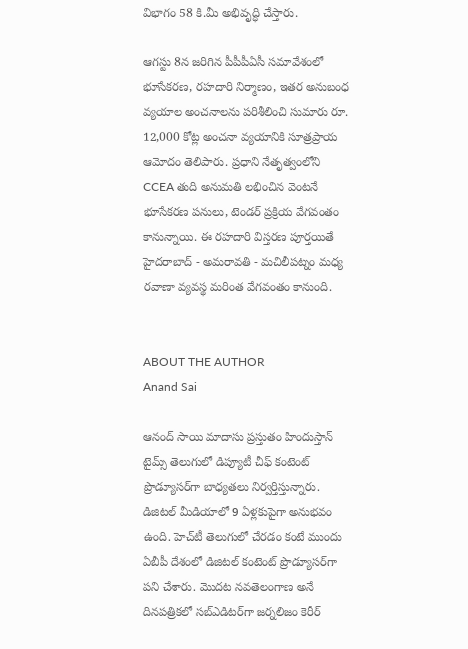విభాగం 58 కి.మీ అభివృద్ధి చేస్తారు.

ఆగస్టు 8న జరిగిన పీపీపీఏసీ సమావేశంలో భూసేకరణ, రహదారి నిర్మాణం, ఇతర అనుబంధ వ్యయాల అంచనాలను పరిశీలించి సుమారు రూ. 12,000 కోట్ల అంచనా వ్యయానికి సూత్రప్రాయ ఆమోదం తెలిపారు. ప్రధాని నేతృత్వంలోని CCEA తుది అనుమతి లభించిన వెంటనే భూసేకరణ పనులు, టెండర్ ప్రక్రియ వేగవంతం కానున్నాయి. ఈ రహదారి విస్తరణ పూర్తయితే హైదరాబాద్ - అమరావతి - మచిలీపట్నం మధ్య రవాణా వ్యవస్థ మరింత వేగవంతం కానుంది.


ABOUT THE AUTHOR
Anand Sai

ఆనంద్ సాయి మాదాసు ప్రస్తుతం హిందుస్తాన్ టైమ్స్ తెలుగులో డిప్యూటీ చీఫ్ కంటెంట్ ప్రొడ్యూసర్‌గా బాధ్యతలు నిర్వర్తిస్తున్నారు. డిజిటల్ మీడియాలో 9 ఏళ్లకుపైగా అనుభవం ఉంది. హెచ్‌టీ తెలుగులో చేరడం కంటే ముందు ఏబీపీ దేశంలో డిజిటల్ కంటెంట్ ప్రొడ్యూసర్‌గా పని చేశారు. మెుదట నవతెలంగాణ అనే దినపత్రికలో సబ్ఎడిటర్‌గా జర్నలిజం కెరీర్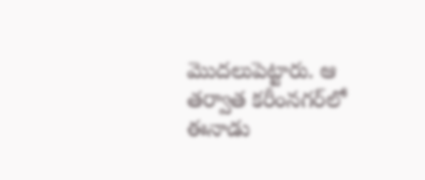మెుదలుపెట్టారు. ఆ తర్వాత కరీంనగర్‌లో ఈనాడు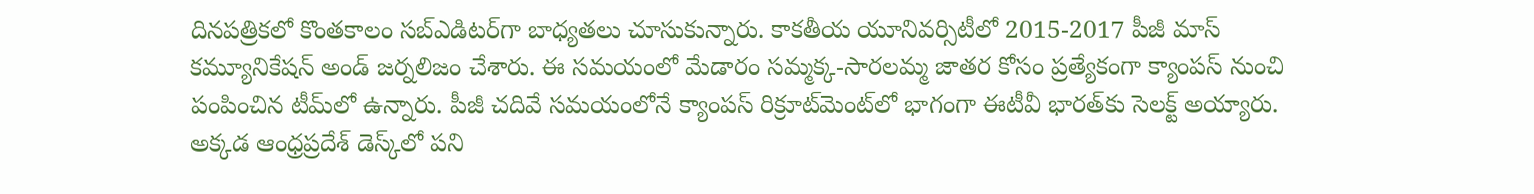దినపత్రికలో కొంతకాలం సబ్‌ఎడిటర్‌గా బాధ్యతలు చూసుకున్నారు. కాకతీయ యూనివర్సిటీలో 2015-2017 పీజీ మాస్ కమ్యూనికేషన్ అండ్ జర్నలిజం చేశారు. ఈ సమయంలో మేడారం సమ్మక్క-సారలమ్మ జాతర కోసం ప్రత్యేకంగా క్యాంపస్ నుంచి పంపించిన టీమ్‌లో ఉన్నారు. పీజీ చదివే సమయంలోనే క్యాంపస్ రిక్రూట్‌మెంట్‌లో భాగంగా ఈటీవీ భారత్‌కు సెలక్ట్ అయ్యారు. అక్కడ ఆంధ్రప్రదేశ్‌ డెస్క్‌లో పని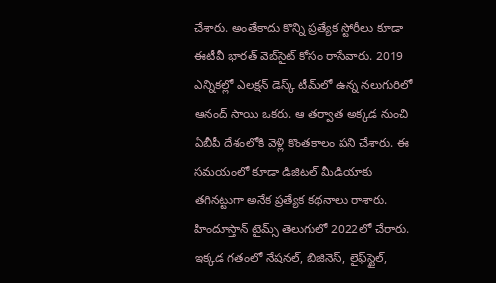చేశారు. అంతేకాదు కొన్ని ప్రత్యేక స్టోరీలు కూడా ఈటీవీ భారత్ వెబ్‌సైట్ కోసం రాసేవారు. 2019 ఎన్నికల్లో ఎలక్షన్ డెస్క్‌ టీమ్‌లో ఉన్న నలుగురిలో ఆనంద్ సాయి ఒకరు. ఆ తర్వాత అక్కడ నుంచి ఏబీపీ దేశంలోకి వెళ్లి కొంతకాలం పని చేశారు. ఈ సమయంలో కూడా డిజిటల్ మీడియాకు తగినట్టుగా అనేక ప్రత్యేక కథనాలు రాశారు. హిందూస్తాన్ టైమ్స్‌ తెలుగులో 2022లో చేరారు. ఇక్కడ గతంలో నేషనల్, బిజినెస్, లైఫ్‌స్టైల్,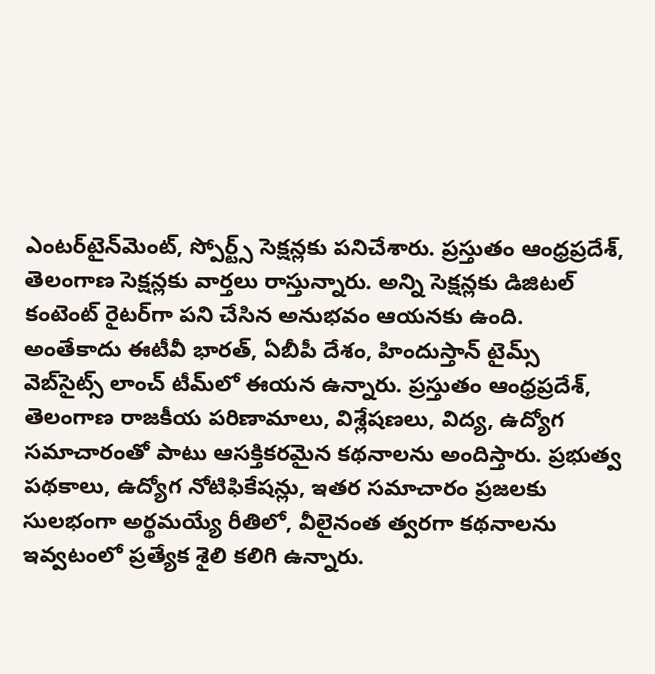ఎంటర్‌టైన్‌మెంట్‌, స్పోర్ట్స్‌ సెక్షన్లకు పనిచేశారు. ప్రస్తుతం ఆంధ్రప్రదేశ్, తెలంగాణ సెక్షన్లకు వార్తలు రాస్తున్నారు. అన్ని సెక్షన్లకు డిజిటల్ కంటెంట్ రైటర్‌గా పని చేసిన అనుభవం ఆయనకు ఉంది. అంతేకాదు ఈటీవీ భారత్, ఏబీపీ దేశం, హిందుస్తాన్ టైమ్స్ వెబ్‌సైట్స్ లాంచ్ టీమ్‌లో ఈయన ఉన్నారు. ప్రస్తుతం ఆంధ్రప్రదేశ్, తెలంగాణ రాజకీయ పరిణామాలు, విశ్లేషణలు, విద్య, ఉద్యోగ సమాచారంతో పాటు ఆసక్తికరమైన కథనాలను అందిస్తారు. ప్రభుత్వ పథకాలు, ఉద్యోగ నోటిఫికేషన్లు, ఇతర సమాచారం ప్రజలకు సులభంగా అర్థమయ్యే రీతిలో, వీలైనంత త్వరగా కథనాలను ఇవ్వటంలో ప్రత్యేక శైలి కలిగి ఉన్నారు.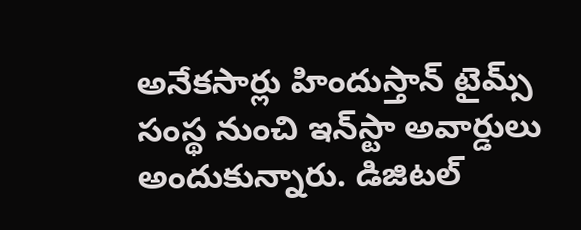అనేకసార్లు హిందుస్తాన్ టైమ్స్ సంస్థ నుంచి ఇన్‌స్టా అవార్డులు అందుకున్నారు. డిజిటల్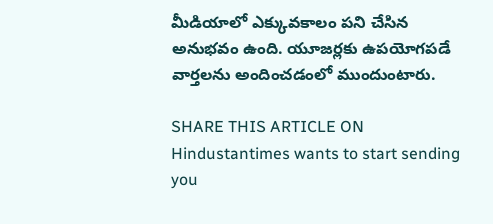మీడియాలో ఎక్కువకాలం పని చేసిన అనుభవం ఉంది. యూజర్లకు ఉపయోగపడే వార్తలను అందించడంలో ముందుంటారు.

SHARE THIS ARTICLE ON
Hindustantimes wants to start sending you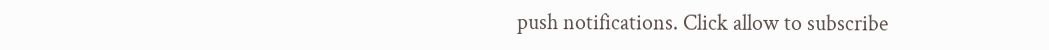push notifications. Click allow to subscribe